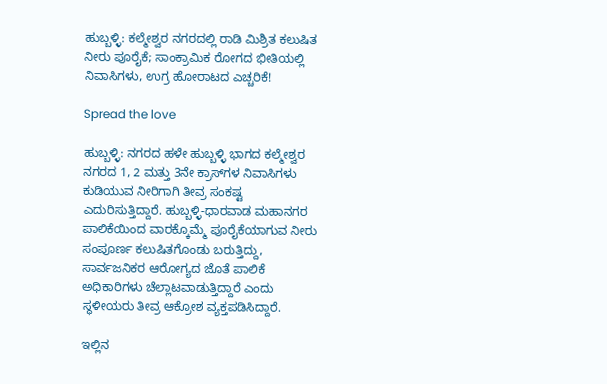ಹುಬ್ಬಳ್ಳಿ: ಕಲ್ಮೇಶ್ವರ ನಗರದಲ್ಲಿ ರಾಡಿ ಮಿಶ್ರಿತ ಕಲುಷಿತ ನೀರು ಪೂರೈಕೆ; ಸಾಂಕ್ರಾಮಿಕ ರೋಗದ ಭೀತಿಯಲ್ಲಿ ನಿವಾಸಿಗಳು, ಉಗ್ರ ಹೋರಾಟದ ಎಚ್ಚರಿಕೆ!

Spread the love

ಹುಬ್ಬಳ್ಳಿ: ನಗರದ ಹಳೇ ಹುಬ್ಬಳ್ಳಿ ಭಾಗದ ಕಲ್ಮೇಶ್ವರ ನಗರದ 1, 2 ಮತ್ತು 3ನೇ ಕ್ರಾಸ್‌ಗಳ ನಿವಾಸಿಗಳು ಕುಡಿಯುವ ನೀರಿಗಾಗಿ ತೀವ್ರ ಸಂಕಷ್ಟ ಎದುರಿಸುತ್ತಿದ್ದಾರೆ. ಹುಬ್ಬಳ್ಳಿ-ಧಾರವಾಡ ಮಹಾನಗರ ಪಾಲಿಕೆಯಿಂದ ವಾರಕ್ಕೊಮ್ಮೆ ಪೂರೈಕೆಯಾಗುವ ನೀರು ಸಂಪೂರ್ಣ ಕಲುಷಿತಗೊಂಡು ಬರುತ್ತಿದ್ದು, ಸಾರ್ವಜನಿಕರ ಆರೋಗ್ಯದ ಜೊತೆ ಪಾಲಿಕೆ ಅಧಿಕಾರಿಗಳು ಚೆಲ್ಲಾಟವಾಡುತ್ತಿದ್ದಾರೆ ಎಂದು ಸ್ಥಳೀಯರು ತೀವ್ರ ಆಕ್ರೋಶ ವ್ಯಕ್ತಪಡಿಸಿದ್ದಾರೆ.

ಇಲ್ಲಿನ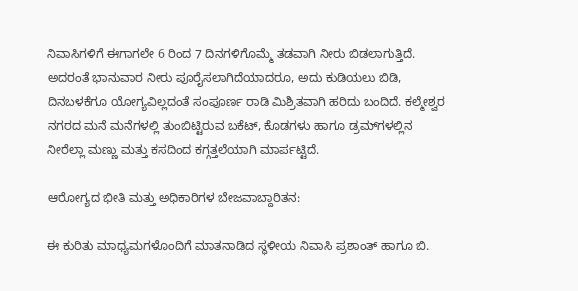ನಿವಾಸಿಗಳಿಗೆ ಈಗಾಗಲೇ 6 ರಿಂದ 7 ದಿನಗಳಿಗೊಮ್ಮೆ ತಡವಾಗಿ ನೀರು ಬಿಡಲಾಗುತ್ತಿದೆ. ಅದರಂತೆ ಭಾನುವಾರ ನೀರು ಪೂರೈಸಲಾಗಿದೆಯಾದರೂ, ಅದು ಕುಡಿಯಲು ಬಿಡಿ, ದಿನಬಳಕೆಗೂ ಯೋಗ್ಯವಿಲ್ಲದಂತೆ ಸಂಪೂರ್ಣ ರಾಡಿ ಮಿಶ್ರಿತವಾಗಿ ಹರಿದು ಬಂದಿದೆ. ಕಲ್ಮೇಶ್ವರ ನಗರದ ಮನೆ ಮನೆಗಳಲ್ಲಿ ತುಂಬಿಟ್ಟಿರುವ ಬಕೆಟ್, ಕೊಡಗಳು ಹಾಗೂ ಡ್ರಮ್‌ಗಳಲ್ಲಿನ ನೀರೆಲ್ಲಾ ಮಣ್ಣು ಮತ್ತು ಕಸದಿಂದ ಕಗ್ಗತ್ತಲೆಯಾಗಿ ಮಾರ್ಪಟ್ಟಿದೆ.

ಆರೋಗ್ಯದ ಭೀತಿ ಮತ್ತು ಅಧಿಕಾರಿಗಳ ಬೇಜವಾಬ್ದಾರಿತನ:

ಈ ಕುರಿತು ಮಾಧ್ಯಮಗಳೊಂದಿಗೆ ಮಾತನಾಡಿದ ಸ್ಥಳೀಯ ನಿವಾಸಿ ಪ್ರಶಾಂತ್ ಹಾಗೂ ಬಿ.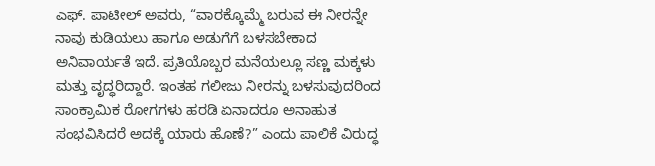ಎಫ್. ಪಾಟೀಲ್ ಅವರು, “ವಾರಕ್ಕೊಮ್ಮೆ ಬರುವ ಈ ನೀರನ್ನೇ ನಾವು ಕುಡಿಯಲು ಹಾಗೂ ಅಡುಗೆಗೆ ಬಳಸಬೇಕಾದ ಅನಿವಾರ್ಯತೆ ಇದೆ. ಪ್ರತಿಯೊಬ್ಬರ ಮನೆಯಲ್ಲೂ ಸಣ್ಣ ಮಕ್ಕಳು ಮತ್ತು ವೃದ್ಧರಿದ್ದಾರೆ. ಇಂತಹ ಗಲೀಜು ನೀರನ್ನು ಬಳಸುವುದರಿಂದ ಸಾಂಕ್ರಾಮಿಕ ರೋಗಗಳು ಹರಡಿ ಏನಾದರೂ ಅನಾಹುತ ಸಂಭವಿಸಿದರೆ ಅದಕ್ಕೆ ಯಾರು ಹೊಣೆ?” ಎಂದು ಪಾಲಿಕೆ ವಿರುದ್ಧ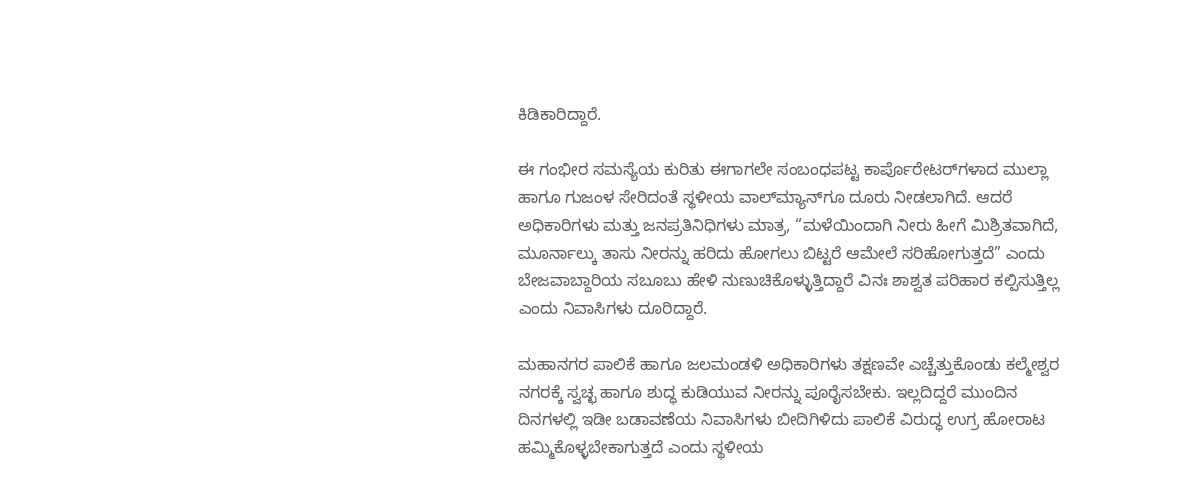ಕಿಡಿಕಾರಿದ್ದಾರೆ.

ಈ ಗಂಭೀರ ಸಮಸ್ಯೆಯ ಕುರಿತು ಈಗಾಗಲೇ ಸಂಬಂಧಪಟ್ಟ ಕಾರ್ಪೊರೇಟರ್‌ಗಳಾದ ಮುಲ್ಲಾ ಹಾಗೂ ಗುಜಂಳ ಸೇರಿದಂತೆ ಸ್ಥಳೀಯ ವಾಲ್‌ಮ್ಯಾನ್‌ಗೂ ದೂರು ನೀಡಲಾಗಿದೆ. ಆದರೆ ಅಧಿಕಾರಿಗಳು ಮತ್ತು ಜನಪ್ರತಿನಿಧಿಗಳು ಮಾತ್ರ, “ಮಳೆಯಿಂದಾಗಿ ನೀರು ಹೀಗೆ ಮಿಶ್ರಿತವಾಗಿದೆ, ಮೂರ್ನಾಲ್ಕು ತಾಸು ನೀರನ್ನು ಹರಿದು ಹೋಗಲು ಬಿಟ್ಟರೆ ಆಮೇಲೆ ಸರಿಹೋಗುತ್ತದೆ” ಎಂದು ಬೇಜವಾಬ್ದಾರಿಯ ಸಬೂಬು ಹೇಳಿ ನುಣುಚಿಕೊಳ್ಳುತ್ತಿದ್ದಾರೆ ವಿನಃ ಶಾಶ್ವತ ಪರಿಹಾರ ಕಲ್ಪಿಸುತ್ತಿಲ್ಲ ಎಂದು ನಿವಾಸಿಗಳು ದೂರಿದ್ದಾರೆ.

ಮಹಾನಗರ ಪಾಲಿಕೆ ಹಾಗೂ ಜಲಮಂಡಳಿ ಅಧಿಕಾರಿಗಳು ತಕ್ಷಣವೇ ಎಚ್ಚೆತ್ತುಕೊಂಡು ಕಲ್ಮೇಶ್ವರ ನಗರಕ್ಕೆ ಸ್ವಚ್ಛ ಹಾಗೂ ಶುದ್ಧ ಕುಡಿಯುವ ನೀರನ್ನು ಪೂರೈಸಬೇಕು. ಇಲ್ಲದಿದ್ದರೆ ಮುಂದಿನ ದಿನಗಳಲ್ಲಿ ಇಡೀ ಬಡಾವಣೆಯ ನಿವಾಸಿಗಳು ಬೀದಿಗಿಳಿದು ಪಾಲಿಕೆ ವಿರುದ್ಧ ಉಗ್ರ ಹೋರಾಟ ಹಮ್ಮಿಕೊಳ್ಳಬೇಕಾಗುತ್ತದೆ ಎಂದು ಸ್ಥಳೀಯ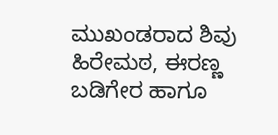ಮುಖಂಡರಾದ ಶಿವು ಹಿರೇಮಠ, ಈರಣ್ಣ ಬಡಿಗೇರ ಹಾಗೂ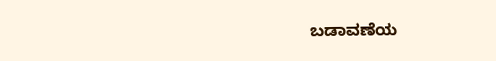ಬಡಾವಣೆಯ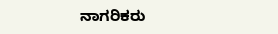ನಾಗರಿಕರು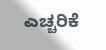ಎಚ್ಚರಿಕೆ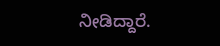ನೀಡಿದ್ದಾರೆ.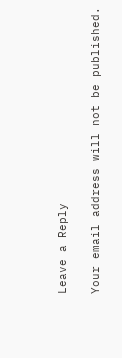Leave a Reply

Your email address will not be published.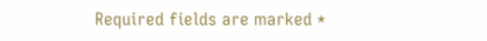Required fields are marked *